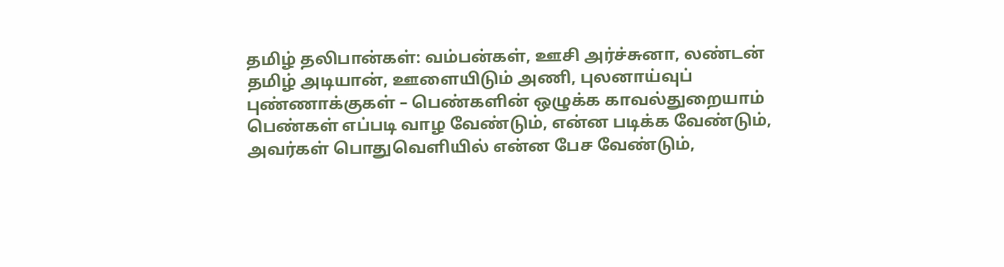தமிழ் தலிபான்கள்: வம்பன்கள், ஊசி அர்ச்சுனா, லண்டன் தமிழ் அடியான், ஊளையிடும் அணி, புலனாய்வுப் புண்ணாக்குகள் – பெண்களின் ஒழுக்க காவல்துறையாம்
பெண்கள் எப்படி வாழ வேண்டும், என்ன படிக்க வேண்டும், அவர்கள் பொதுவெளியில் என்ன பேச வேண்டும்,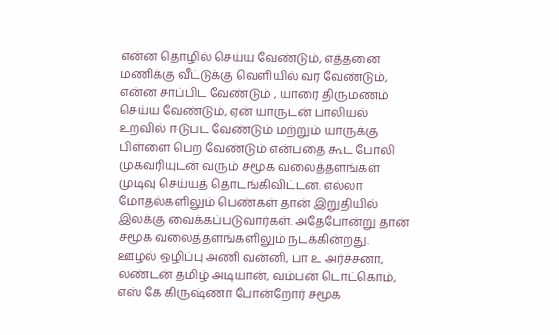என்ன தொழில் செய்ய வேண்டும், எத்தனை மணிக்கு வீட்டுக்கு வெளியில் வர வேண்டும், என்ன சாப்பிட வேண்டும் , யாரை திருமணம் செய்ய வேண்டும், ஏன் யாருடன் பாலியல் உறவில் ஈடுபட வேண்டும் மற்றும் யாருக்கு பிள்ளை பெற வேண்டும் என்பதை கூட போலி முகவரியுடன் வரும் சமூக வலைத்தளங்கள் முடிவு செய்யத் தொடங்கிவிட்டன. எல்லா மோதல்களிலும் பெண்கள் தான் இறுதியில் இலக்கு வைக்கப்படுவார்கள். அதேபோன்று தான் சமூக வலைத்தளங்களிலும் நடக்கின்றது.
ஊழல் ஒழிப்பு அணி வன்னி, பா உ அர்ச்சனா, லண்டன் தமிழ் அடியான், வம்பன் டொட்கொம், எஸ் கே கிருஷ்ணா போன்றோர் சமூக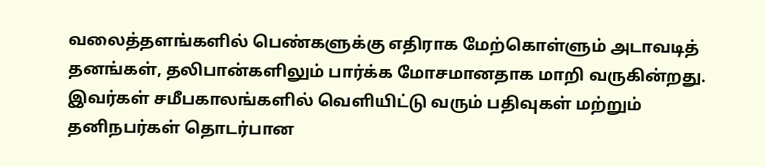வலைத்தளங்களில் பெண்களுக்கு எதிராக மேற்கொள்ளும் அடாவடித் தனங்கள், தலிபான்களிலும் பார்க்க மோசமானதாக மாறி வருகின்றது. இவர்கள் சமீபகாலங்களில் வெளியிட்டு வரும் பதிவுகள் மற்றும் தனிநபர்கள் தொடர்பான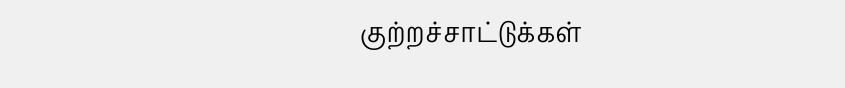குற்றச்சாட்டுக்கள்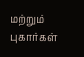மற்றும் புகார்கள்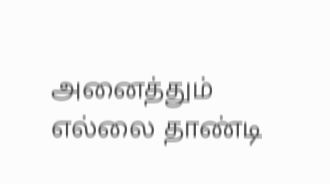அனைத்தும் எல்லை தாண்டி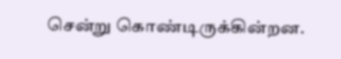சென்று கொண்டிருக்கின்றன.